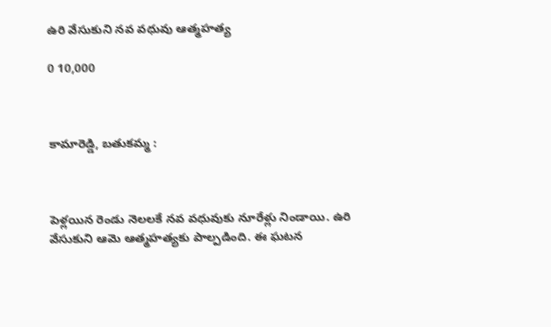ఉరి వేసుకుని నవ వధువు ఆత్మహత్య

0 10,000



కామారెడ్డి, బతుకమ్మ :



పెళ్లయిన రెండు నెలలకే నవ వధువుకు నూరేళ్లు నిండాయి. ఉరి వేసుకుని ఆమె ఆత్మహత్యకు పాల్పడింది. ఈ ఘటన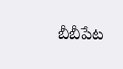బీబీపేట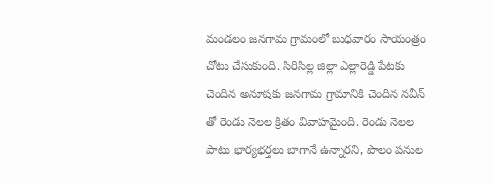మండలం జనగామ గ్రామంలో బుధవారం సాయంత్రం చోటు చేసుకుంది. సిరిసిల్ల జిల్లా ఎల్లారెడ్డి పేటకు చెందిన అనూషకు జనగామ గ్రామానికి చెందిన నవీన్ తో రెండు నెలల క్రితం వివాహమైంది. రెండు నెలల పాటు భార్యభర్తలు బాగానే ఉన్నారని, పొలం పనుల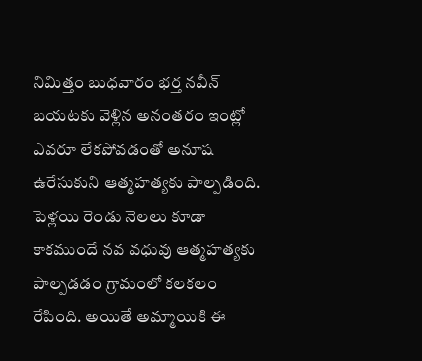నిమిత్తం బుధవారం భర్త నవీన్ బయటకు వెళ్లిన అనంతరం ఇంట్లో ఎవరూ లేకపోవడంతో అనూష ఉరేసుకుని ఆత్మహత్యకు పాల్పడింది. పెళ్లయి రెండు నెలలు కూడా కాకముందే నవ వధువు ఆత్మహత్యకు పాల్పడడం గ్రామంలో కలకలం రేపింది. అయితే అమ్మాయికి ఈ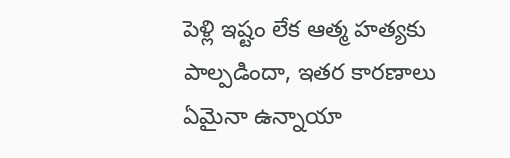పెళ్లి ఇష్టం లేక ఆత్మ హత్యకు పాల్పడిందా, ఇతర కారణాలు ఏమైనా ఉన్నాయా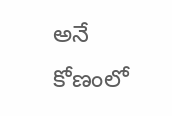అనే కోణంలో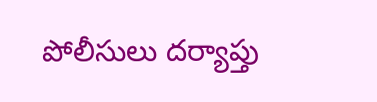పోలీసులు దర్యాప్తు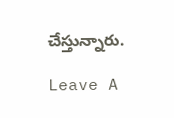చేస్తున్నారు.

Leave A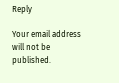Reply

Your email address will not be published.